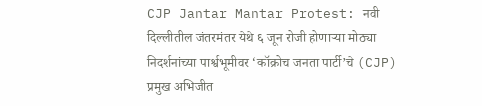CJP Jantar Mantar Protest: नवी दिल्लीतील जंतरमंतर येथे ६ जून रोजी होणाऱ्या मोठ्या निदर्शनांच्या पार्श्वभूमीवर ‘कॉक्रोच जनता पार्टी’चे (CJP) प्रमुख अभिजीत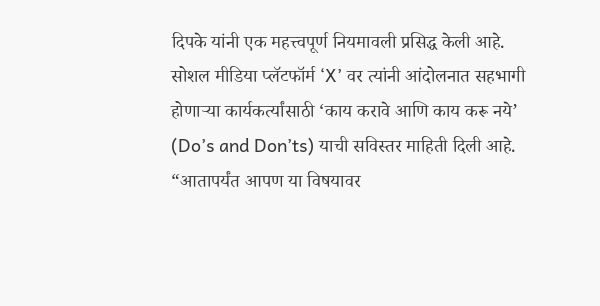दिपके यांनी एक महत्त्वपूर्ण नियमावली प्रसिद्ध केली आहे. सोशल मीडिया प्लॅटफॉर्म ‘X’ वर त्यांनी आंदोलनात सहभागी होणाऱ्या कार्यकर्त्यांसाठी ‘काय करावे आणि काय करू नये’ (Do’s and Don’ts) याची सविस्तर माहिती दिली आहे.
“आतापर्यंत आपण या विषयावर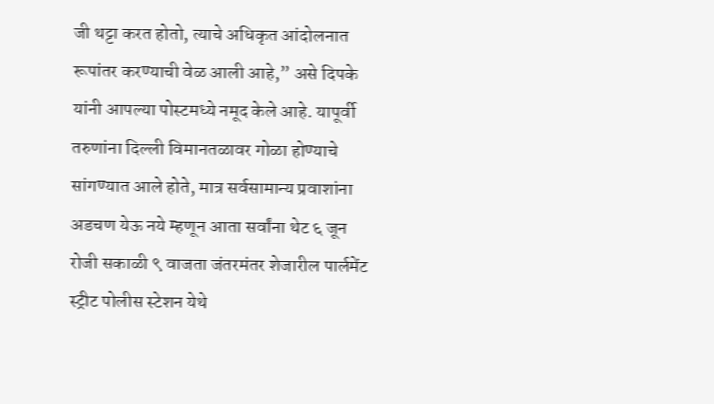जी थट्टा करत होतो, त्याचे अधिकृत आंदोलनात रूपांतर करण्याची वेळ आली आहे,” असे दिपके यांनी आपल्या पोस्टमध्ये नमूद केले आहे. यापूर्वी तरुणांना दिल्ली विमानतळावर गोळा होण्याचे सांगण्यात आले होते, मात्र सर्वसामान्य प्रवाशांना अडचण येऊ नये म्हणून आता सर्वांना थेट ६ जून रोजी सकाळी ९ वाजता जंतरमंतर शेजारील पार्लमेंट स्ट्रीट पोलीस स्टेशन येथे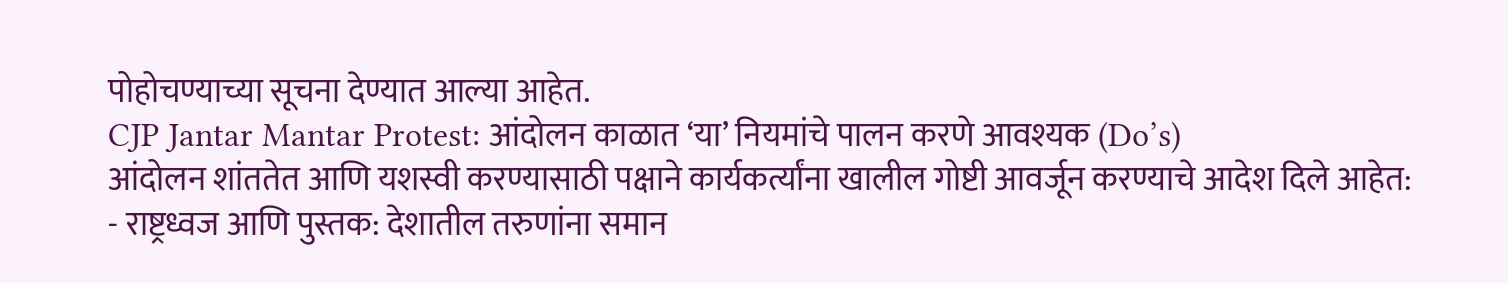पोहोचण्याच्या सूचना देण्यात आल्या आहेत.
CJP Jantar Mantar Protest: आंदोलन काळात ‘या’ नियमांचे पालन करणे आवश्यक (Do’s)
आंदोलन शांततेत आणि यशस्वी करण्यासाठी पक्षाने कार्यकर्त्यांना खालील गोष्टी आवर्जून करण्याचे आदेश दिले आहेत:
- राष्ट्रध्वज आणि पुस्तक: देशातील तरुणांना समान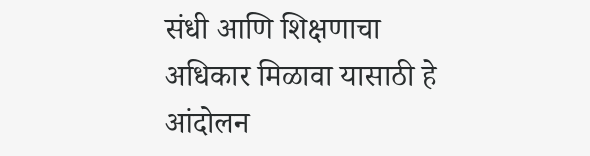संधी आणि शिक्षणाचा अधिकार मिळावा यासाठी हे आंदोलन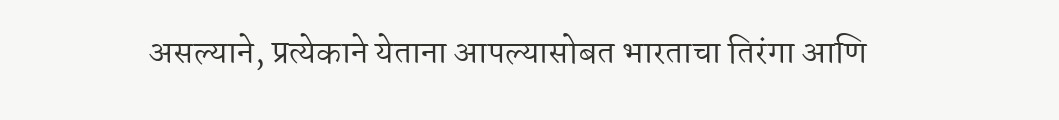असल्याने, प्रत्येकाने येताना आपल्यासोबत भारताचा तिरंगा आणि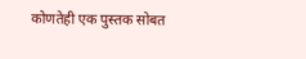कोणतेही एक पुस्तक सोबत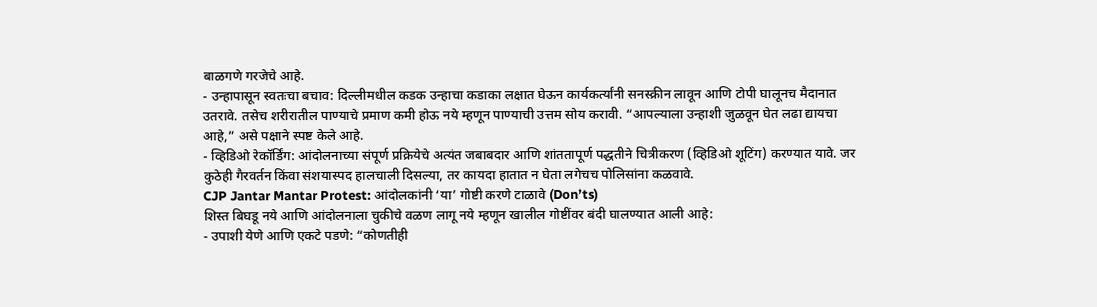बाळगणे गरजेचे आहे.
- उन्हापासून स्वतःचा बचाव: दिल्लीमधील कडक उन्हाचा कडाका लक्षात घेऊन कार्यकर्त्यांनी सनस्क्रीन लावून आणि टोपी घालूनच मैदानात उतरावे. तसेच शरीरातील पाण्याचे प्रमाण कमी होऊ नये म्हणून पाण्याची उत्तम सोय करावी. “आपल्याला उन्हाशी जुळवून घेत लढा द्यायचा आहे,” असे पक्षाने स्पष्ट केले आहे.
- व्हिडिओ रेकॉर्डिंग: आंदोलनाच्या संपूर्ण प्रक्रियेचे अत्यंत जबाबदार आणि शांततापूर्ण पद्धतीने चित्रीकरण (व्हिडिओ शूटिंग) करण्यात यावे. जर कुठेही गैरवर्तन किंवा संशयास्पद हालचाली दिसल्या, तर कायदा हातात न घेता लगेचच पोलिसांना कळवावे.
CJP Jantar Mantar Protest: आंदोलकांनी ‘या’ गोष्टी करणे टाळावे (Don’ts)
शिस्त बिघडू नये आणि आंदोलनाला चुकीचे वळण लागू नये म्हणून खालील गोष्टींवर बंदी घालण्यात आली आहे:
- उपाशी येणे आणि एकटे पडणे: “कोणतीही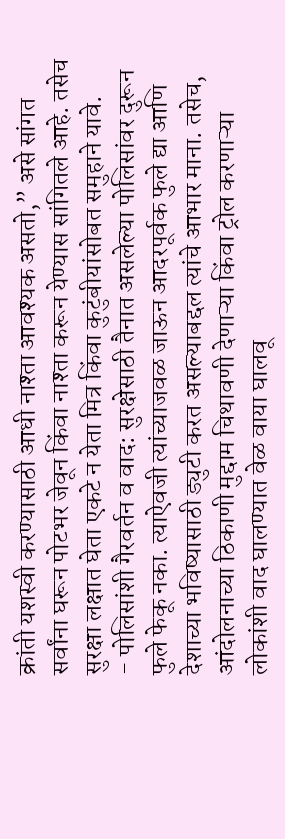क्रांती यशस्वी करण्यासाठी आधी नाश्ता आवश्यक असतो,” असे सांगत सर्वांना घरून पोटभर जेवून किंवा नाश्ता करून येण्यास सांगितले आहे. तसेच सुरक्षा लक्षात घेता एकटे न येता मित्र किंवा कुटुंबीयांसोबत समुहाने यावे.
- पोलिसांशी गैरवर्तन व वाद: सुरक्षेसाठी तैनात असलेल्या पोलिसांवर दुरून फुले फेकू नका. त्याऐवजी त्यांच्याजवळ जाऊन आदरपूर्वक फुले द्या आणि देशाच्या भविष्यासाठी ड्युटी करत असल्याबद्दल त्यांचे आभार माना. तसेच, आंदोलनाच्या ठिकाणी मुद्दाम चिथावणी देणाऱ्या किंवा ट्रोल करणाऱ्या लोकांशी वाद घालण्यात वेळ वाया घालवू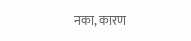नका, कारण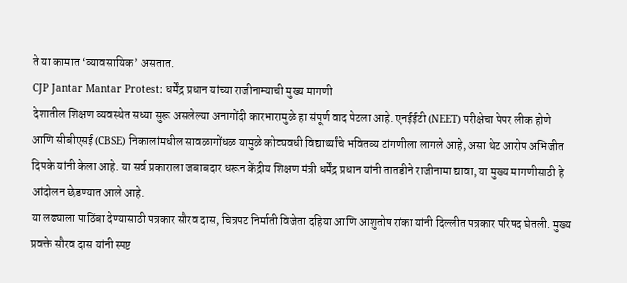ते या कामात ‘व्यावसायिक’ असतात.
CJP Jantar Mantar Protest: धर्मेंद्र प्रधान यांच्या राजीनाम्याची मुख्य मागणी
देशातील शिक्षण व्यवस्थेत सध्या सुरू असलेल्या अनागोंदी कारभारामुळे हा संपूर्ण वाद पेटला आहे. एनईईटी (NEET) परीक्षेचा पेपर लीक होणे आणि सीबीएसई (CBSE) निकालांमधील सावळागोंधळ यामुळे कोट्यवधी विद्यार्थ्यांचे भवितव्य टांगणीला लागले आहे, असा थेट आरोप अभिजीत दिपके यांनी केला आहे. या सर्व प्रकाराला जबाबदार धरून केंद्रीय शिक्षण मंत्री धर्मेंद्र प्रधान यांनी तातडीने राजीनामा द्यावा, या मुख्य मागणीसाठी हे आंदोलन छेडण्यात आले आहे.
या लढ्याला पाठिंबा देण्यासाठी पत्रकार सौरव दास, चित्रपट निर्माती विजेता दहिया आणि आशुतोष रांका यांनी दिल्लीत पत्रकार परिषद घेतली. मुख्य प्रवक्ते सौरव दास यांनी स्पष्ट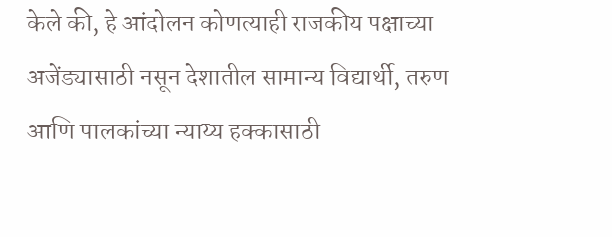केले की, हे आंदोलन कोणत्याही राजकीय पक्षाच्या अजेंड्यासाठी नसून देशातील सामान्य विद्यार्थी, तरुण आणि पालकांच्या न्याय्य हक्कासाठी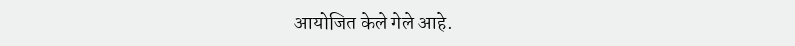आयोजित केले गेले आहे.